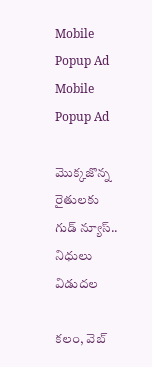Mobile Popup Ad
Mobile Popup Ad

మొక్కజొన్న రైతులకు గుడ్ న్యూస్.. నిధులు విడుదల

కలం, వెబ్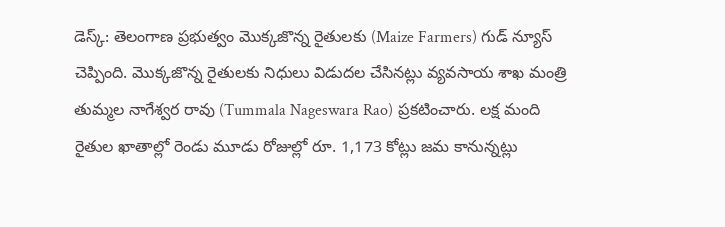డెస్క్: తెలంగాణ ప్రభుత్వం మొక్కజొన్న రైతులకు (Maize Farmers) గుడ్ న్యూస్ చెప్పింది. మొక్కజొన్న రైతులకు నిధులు విడుదల చేసినట్లు వ్యవసాయ శాఖ మంత్రి తుమ్మల నాగేశ్వర రావు (Tummala Nageswara Rao) ప్రకటించారు. లక్ష మంది రైతుల ఖాతాల్లో రెండు మూడు రోజుల్లో రూ. 1,173 కోట్లు జమ కానున్నట్లు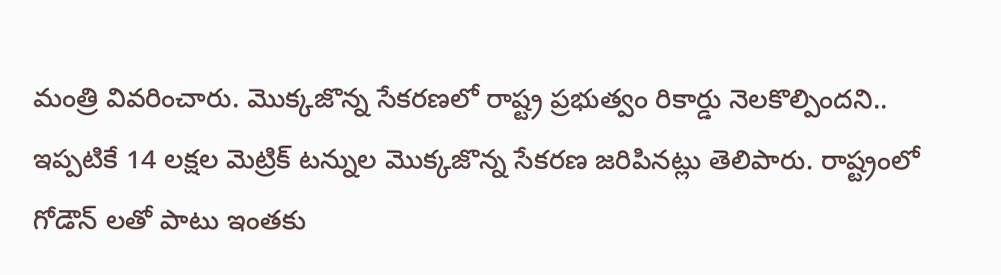మంత్రి వివరించారు. మొక్కజొన్న సేకరణలో రాష్ట్ర ప్రభుత్వం రికార్డు నెలకొల్పిందని.. ఇప్పటికే 14 లక్షల మెట్రిక్ టన్నుల మొక్కజొన్న సేకరణ జరిపినట్లు తెలిపారు. రాష్ట్రంలో గోడౌన్ లతో పాటు ఇంతకు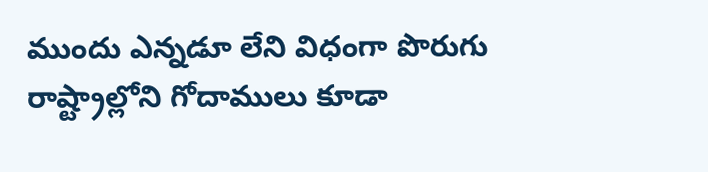ముందు ఎన్నడూ లేని విధంగా పొరుగు రాష్ట్రాల్లోని గోదాములు కూడా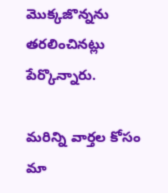మొక్కజొన్నను తరలించినట్లు పేర్కొన్నారు.

మ‌రిన్ని వార్త‌ల కోసం మా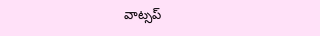వాట్స‌ప్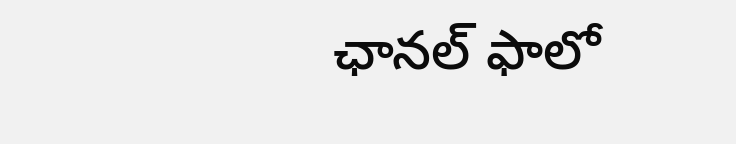ఛాన‌ల్ ఫాలో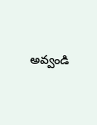అవ్వండి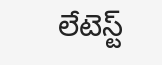లేటెస్ట్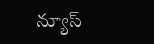న్యూస్‌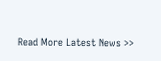Read More Latest News >>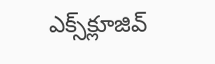ఎక్స్‌క్లూజివ్‌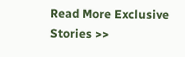Read More Exclusive Stories >>